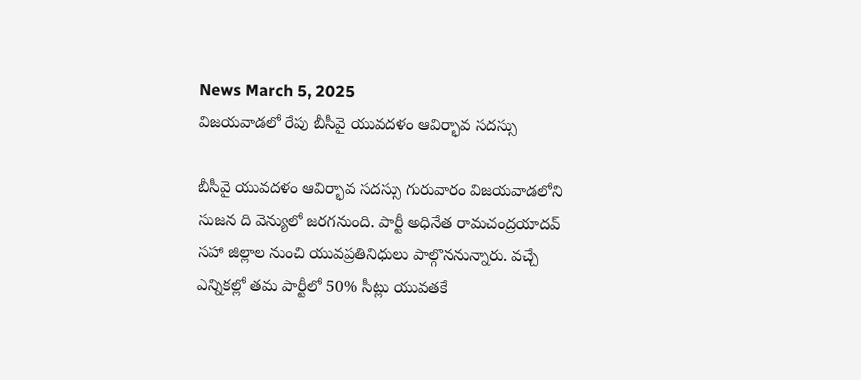News March 5, 2025
విజయవాడలో రేపు బీసీవై యువదళం ఆవిర్భావ సదస్సు

బీసీవై యువదళం ఆవిర్భావ సదస్సు గురువారం విజయవాడలోని సుజన ది వెన్యులో జరగనుంది. పార్టీ అధినేత రామచంద్రయాదవ్ సహా జిల్లాల నుంచి యువప్రతినిధులు పాల్గొననున్నారు. వచ్చే ఎన్నికల్లో తమ పార్టీలో 50% సీట్లు యువతకే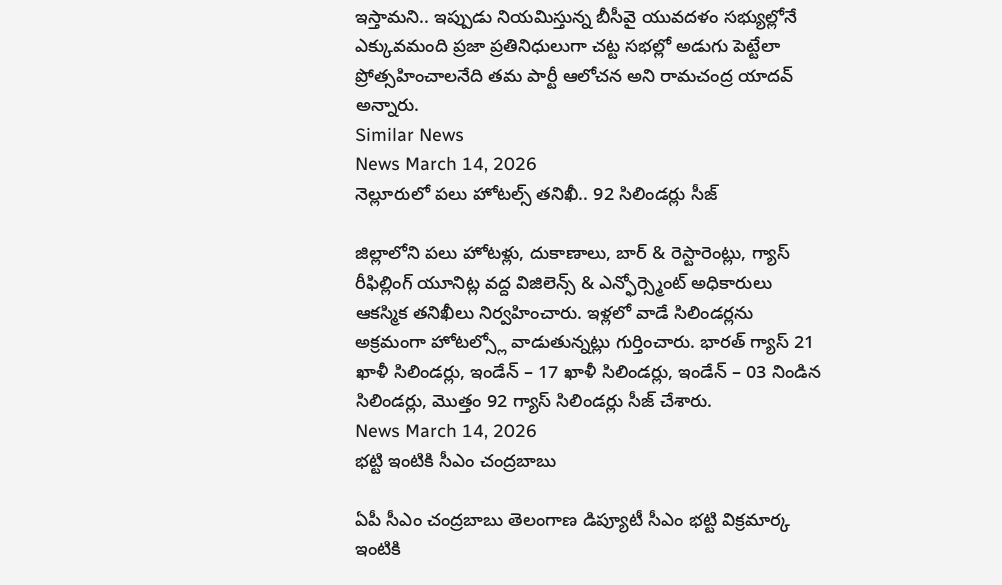ఇస్తామని.. ఇప్పుడు నియమిస్తున్న బీసీవై యువదళం సభ్యుల్లోనే ఎక్కువమంది ప్రజా ప్రతినిధులుగా చట్ట సభల్లో అడుగు పెట్టేలా ప్రోత్సహించాలనేది తమ పార్టీ ఆలోచన అని రామచంద్ర యాదవ్ అన్నారు.
Similar News
News March 14, 2026
నెల్లూరులో పలు హోటల్స్ తనిఖీ.. 92 సిలిండర్లు సీజ్

జిల్లాలోని పలు హోటళ్లు, దుకాణాలు, బార్ & రెస్టారెంట్లు, గ్యాస్ రీఫిల్లింగ్ యూనిట్ల వద్ద విజిలెన్స్ & ఎన్ఫోర్స్మెంట్ అధికారులు ఆకస్మిక తనిఖీలు నిర్వహించారు. ఇళ్లలో వాడే సిలిండర్లను అక్రమంగా హోటల్స్లో వాడుతున్నట్లు గుర్తించారు. భారత్ గ్యాస్ 21 ఖాళీ సిలిండర్లు, ఇండేన్ – 17 ఖాళీ సిలిండర్లు, ఇండేన్ – 03 నిండిన సిలిండర్లు, మొత్తం 92 గ్యాస్ సిలిండర్లు సీజ్ చేశారు.
News March 14, 2026
భట్టి ఇంటికి సీఎం చంద్రబాబు

ఏపీ సీఎం చంద్రబాబు తెలంగాణ డిప్యూటీ సీఎం భట్టి విక్రమార్క ఇంటికి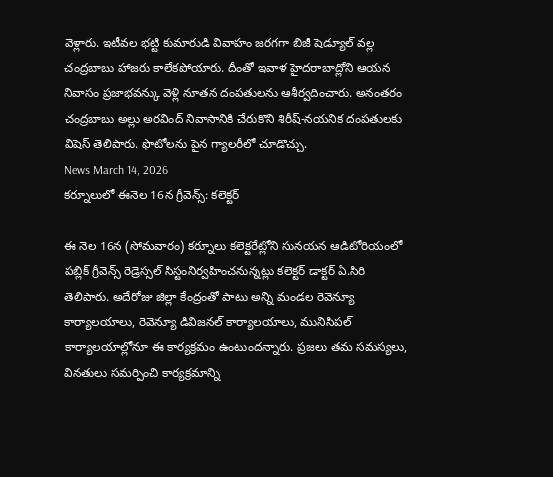వెళ్లారు. ఇటీవల భట్టి కుమారుడి వివాహం జరగగా బిజీ షెడ్యూల్ వల్ల చంద్రబాబు హాజరు కాలేకపోయారు. దీంతో ఇవాళ హైదరాబాద్లోని ఆయన నివాసం ప్రజాభవన్కు వెళ్లి నూతన దంపతులను ఆశీర్వదించారు. అనంతరం చంద్రబాబు అల్లు అరవింద్ నివాసానికి చేరుకొని శిరీష్-నయనిక దంపతులకు విషెస్ తెలిపారు. ఫొటోలను పైన గ్యాలరీలో చూడొచ్చు.
News March 14, 2026
కర్నూలులో ఈనెల 16న గ్రీవెన్స్: కలెక్టర్

ఈ నెల 16న (సోమవారం) కర్నూలు కలెక్టరేట్లోని సునయన ఆడిటోరియంలో పబ్లిక్ గ్రీవెన్స్ రెడ్రెస్సల్ సిస్టంనిర్వహించనున్నట్లు కలెక్టర్ డాక్టర్ ఏ.సిరి తెలిపారు. అదేరోజు జిల్లా కేంద్రంతో పాటు అన్ని మండల రెవెన్యూ కార్యాలయాలు, రెవెన్యూ డివిజనల్ కార్యాలయాలు, మునిసిపల్ కార్యాలయాల్లోనూ ఈ కార్యక్రమం ఉంటుందన్నారు. ప్రజలు తమ సమస్యలు, వినతులు సమర్పించి కార్యక్రమాన్ని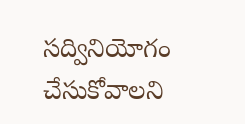సద్వినియోగం చేసుకోవాలని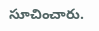సూచించారు.